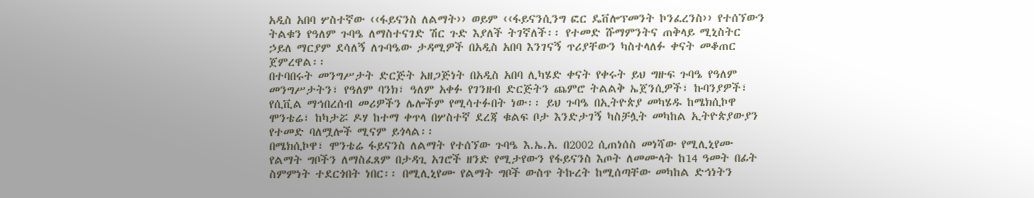አዲስ አበባ ሦስተኛው ‹‹ፋይናንስ ለልማት›› ወይም ‹‹ፋይናንሲንግ ፎር ዴቨሎፕመንት ኮንፈረንስ›› የተሰኘውን ትልቁን የዓለም ጉባዔ ለማስተናገድ ሽር ጉድ እያለች ትገኛለች፡፡ የተመድ ሹማምንትና ጠቅላይ ሚኒስትር ኃይለ ማርያም ደሳለኝ ለጉባዔው ታዳሚዎች በአዲስ አበባ እንገናኝ ጥሪያቸውን ካስተላለፉ ቀናት መቆጠር ጀምረዋል፡፡
በተባበሩት መንግሥታት ድርጅት አዘጋጅነት በአዲስ አበባ ሊካሄድ ቀናት የቀሩት ይህ ግዙፍ ጉባዔ የዓለም መንግሥታትን፣ የዓለም ባንክ፣ ዓለም አቀፉ የገንዘብ ድርጅትን ጨምሮ ትልልቅ ኤጀንሲዎች፣ ኩባንያዎች፣ የሲቪል ማኅበረሰብ መሪዎችን ሌሎችም የሚሳተፉበት ነው፡፡ ይህ ጉባዔ በኢትዮጵያ መካሄዱ ከሜክሲኮዋ ሞንቴሬ፣ ከካታሯ ዶሃ ከተማ ቀጥላ በሦስተኛ ደረጃ ቁልፍ ቦታ እንድታገኝ ካስቻሏት መካከል ኢትዮጵያውያን የተመድ ባለሟሎች ሚናም ይጎላል፡፡
በሜክሲኮዋ፣ ሞንቴሬ ፋይናንስ ለልማት የተሰኘው ጉባዔ እ.ኤ.አ. በ2002 ሲጠነሰስ መነሻው የሚሊኒየሙ የልማት ግቦችን ለማስፈጸም በታዳጊ አገሮች ዘንድ የሚታየውን የፋይናንስ እጦት ለመሙላት ከ14 ዓመት በፊት ስምምነት ተደርጎበት ነበር፡፡ በሚሊኒየሙ የልማት ግቦች ውስጥ ትኩረት ከሚሰጣቸው መካከል ድኅነትን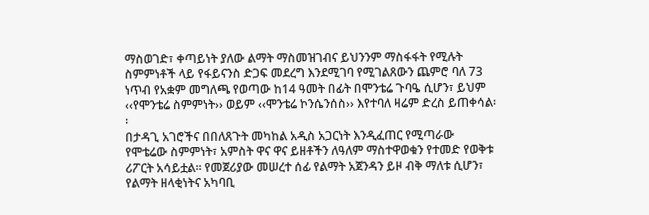ማስወገድ፣ ቀጣይነት ያለው ልማት ማስመዝገብና ይህንንም ማስፋፋት የሚሉት ስምምነቶች ላይ የፋይናንስ ድጋፍ መደረግ እንደሚገባ የሚገልጸውን ጨምሮ ባለ 73 ነጥብ የአቋም መግለጫ የወጣው ከ14 ዓመት በፊት በሞንቴሬ ጉባዔ ሲሆን፣ ይህም ‹‹የሞንቴሬ ስምምነት›› ወይም ‹‹ሞንቴሬ ኮንሴንሰስ›› እየተባለ ዛሬም ድረስ ይጠቀሳል፡፡
በታዳጊ አገሮችና በበለጸጉት መካከል አዲስ አጋርነት እንዲፈጠር የሚጣራው የሞቴሬው ስምምነት፣ አምስት ዋና ዋና ይዘቶችን ለዓለም ማስተዋወቁን የተመድ የወቅቱ ሪፖርት አሳይቷል፡፡ የመጀሪያው መሠረተ ሰፊ የልማት አጀንዳን ይዞ ብቅ ማለቱ ሲሆን፣ የልማት ዘላቂነትና አካባቢ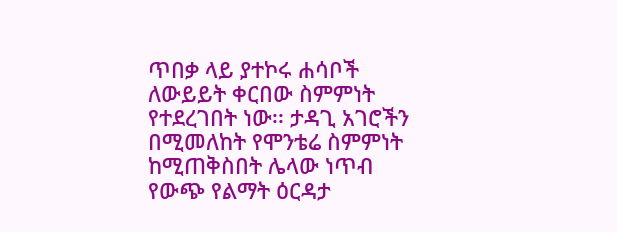ጥበቃ ላይ ያተኮሩ ሐሳቦች ለውይይት ቀርበው ስምምነት የተደረገበት ነው፡፡ ታዳጊ አገሮችን በሚመለከት የሞንቴሬ ስምምነት ከሚጠቅስበት ሌላው ነጥብ የውጭ የልማት ዕርዳታ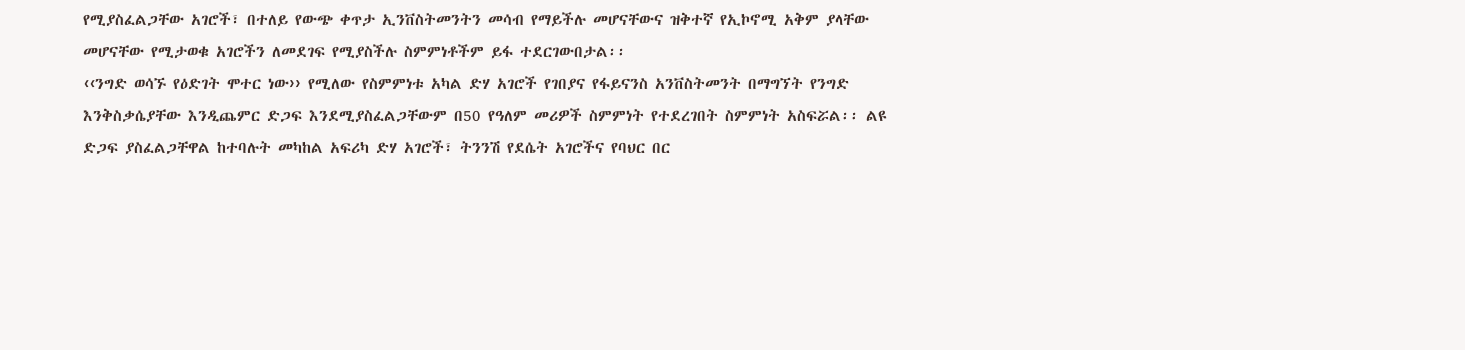የሚያስፈልጋቸው አገሮች፣ በተለይ የውጭ ቀጥታ ኢንቨስትመንትን መሳብ የማይችሉ መሆናቸውና ዝቅተኛ የኢኮኖሚ አቅም ያላቸው መሆናቸው የሚታወቁ አገሮችን ለመደገፍ የሚያስችሉ ስምምነቶችም ይፋ ተደርገውበታል፡፡
‹‹ንግድ ወሳኙ የዕድገት ሞተር ነው›› የሚለው የስምምነቱ አካል ድሃ አገሮች የገበያና የፋይናንስ አንቨስትመንት በማግኘት የንግድ እንቅስቃሴያቸው እንዲጨምር ድጋፍ እንደሚያስፈልጋቸውም በ50 የዓለም መሪዎች ስምምነት የተደረገበት ስምምነት አስፍሯል፡፡ ልዩ ድጋፍ ያስፈልጋቸዋል ከተባሉት መካከል አፍሪካ ድሃ አገሮች፣ ትንንሽ የደሴት አገሮችና የባህር በር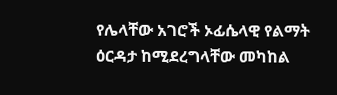የሌላቸው አገሮች ኦፊሴላዊ የልማት ዕርዳታ ከሚደረግላቸው መካከል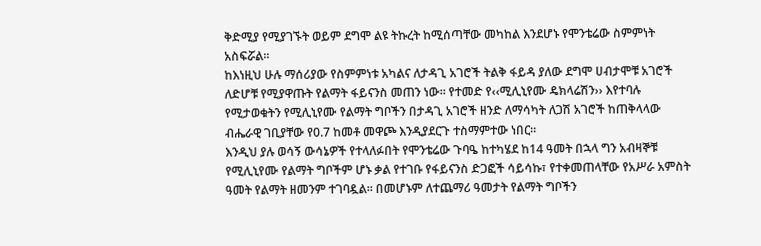ቅድሚያ የሚያገኙት ወይም ደግሞ ልዩ ትኩረት ከሚሰጣቸው መካከል እንደሆኑ የሞንቴሬው ስምምነት አስፍሯል፡፡
ከእነዚህ ሁሉ ማሰሪያው የስምምነቱ አካልና ለታዳጊ አገሮች ትልቅ ፋይዳ ያለው ደግሞ ሀብታሞቹ አገሮች ለድሆቹ የሚያዋጡት የልማት ፋይናንስ መጠን ነው፡፡ የተመድ የ‹‹ሚሊኒየሙ ዴክላሬሽን›› እየተባሉ የሚታወቁትን የሚሊኒየሙ የልማት ግቦችን በታዳጊ አገሮች ዘንድ ለማሳካት ለጋሽ አገሮች ከጠቅላላው ብሔራዊ ገቢያቸው የ0.7 ከመቶ መዋጮ እንዲያደርጉ ተስማምተው ነበር፡፡
እንዲህ ያሉ ወሳኝ ውሳኔዎች የተላለፉበት የሞንቴሬው ጉባዔ ከተካሄደ ከ14 ዓመት በኋላ ግን አብዛኞቹ የሚሊኒየሙ የልማት ግቦችም ሆኑ ቃል የተገቡ የፋይናንስ ድጋፎች ሳይሳኩ፣ የተቀመጠላቸው የአሥራ አምስት ዓመት የልማት ዘመንም ተገባዷል፡፡ በመሆኑም ለተጨማሪ ዓመታት የልማት ግቦችን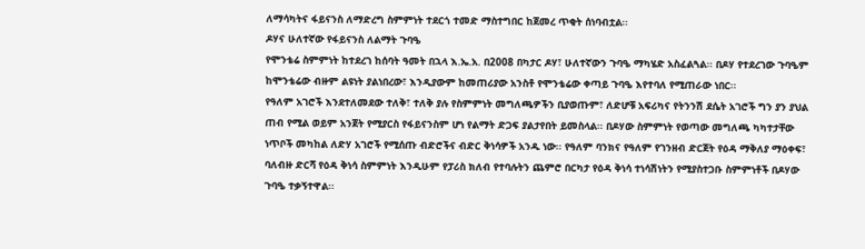ለማሳካትና ፋይናንስ ለማድረግ ስምምነት ተደርጎ ተመድ ማስተግበር ከጀመረ ጥቂት ሰነባብቷል፡፡
ዶሃና ሁለተኛው የፋይናንስ ለልማት ጉባዔ
የሞንቴሬ ስምምነት ከተደረገ ከሰባት ዓመት በኋላ እ.ኤ.አ. በ2008 በካታር ዶሃ፣ ሁለተኛውን ጉባዔ ማካሄድ አስፈልጓል፡፡ በዶሃ የተደረገው ጉባዔም ከሞንቴሬው ብዙም ልዩነት ያልነበረው፣ እንዲያውም ከመጠሪያው አንስቶ የሞንቴሬው ቀጣይ ጉባዔ እየተባለ የሚጠራው ነበር፡፡
የዓለም አገሮች እንደተለመደው ተለቅ፣ ተለቅ ያሉ የስምምነት መግለጫዎችን ቢያወጡም፣ ለድሆቹ አፍሪካና የትንንሽ ደሴት አገሮች ግን ያን ያህል ጠብ የሚል ወይም አንጀት የሚያርስ የፋይናንስም ሆነ የልማት ድጋፍ ያልታየበት ይመስላል፡፡ በዶሃው ስምምነት የወጣው መግለጫ ካካተታቸው ነጥቦች መካከል ለድሃ አገሮች የሚሰጡ ብድሮችና ብድር ቅነሳዎች አንዱ ነው፡፡ የዓለም ባንክና የዓለም የገንዘብ ድርጀት የዕዳ ማቅለያ ማዕቀፍ፣ ባለብዙ ድርሻ የዕዳ ቅነሳ ስምምነት እንዲሁም የፓሪስ ክለብ የተባሉትን ጨምሮ በርካታ የዕዳ ቅነሳ ተነሳሽነትን የሚያስተጋቡ ስምምነቶች በዶሃው ጉባዔ ተቃኝተዋል፡፡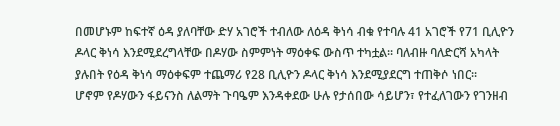በመሆኑም ከፍተኛ ዕዳ ያለባቸው ድሃ አገሮች ተብለው ለዕዳ ቅነሳ ብቁ የተባሉ 41 አገሮች የ71 ቢሊዮን ዶላር ቅነሳ እንደሚደረግላቸው በዶሃው ስምምነት ማዕቀፍ ውስጥ ተካቷል፡፡ ባለብዙ ባለድርሻ አካላት ያሉበት የዕዳ ቅነሳ ማዕቀፍም ተጨማሪ የ28 ቢሊዮን ዶላር ቅነሳ እንደሚያደርግ ተጠቅሶ ነበር፡፡
ሆኖም የዶሃውን ፋይናንስ ለልማት ጉባዔም እንዳቀደው ሁሉ የታሰበው ሳይሆን፣ የተፈለገውን የገንዘብ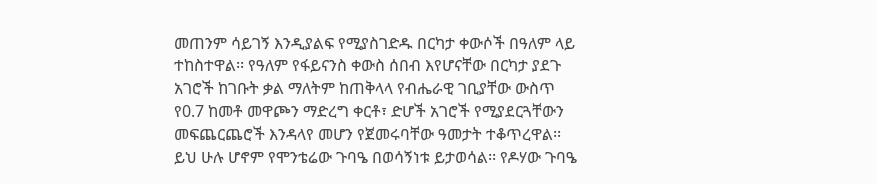መጠንም ሳይገኝ እንዲያልፍ የሚያስገድዱ በርካታ ቀውሶች በዓለም ላይ ተከስተዋል፡፡ የዓለም የፋይናንስ ቀውስ ሰበብ እየሆናቸው በርካታ ያደጉ አገሮች ከገቡት ቃል ማለትም ከጠቅላላ የብሔራዊ ገቢያቸው ውስጥ የ0.7 ከመቶ መዋጮን ማድረግ ቀርቶ፣ ድሆች አገሮች የሚያደርጓቸውን መፍጨርጨሮች እንዳላየ መሆን የጀመሩባቸው ዓመታት ተቆጥረዋል፡፡
ይህ ሁሉ ሆኖም የሞንቴሬው ጉባዔ በወሳኝነቱ ይታወሳል፡፡ የዶሃው ጉባዔ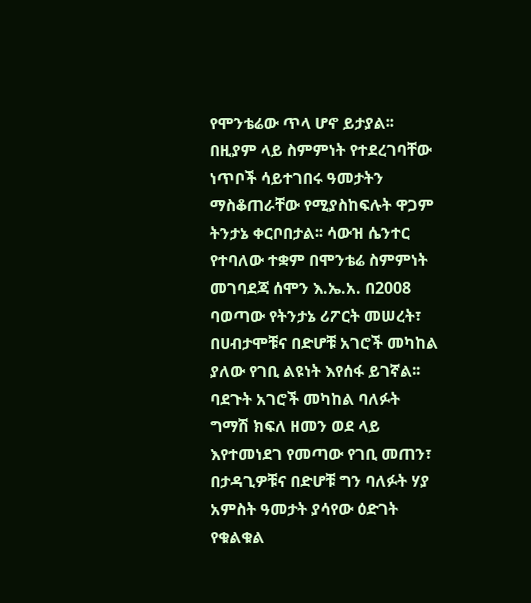የሞንቴሬው ጥላ ሆኖ ይታያል፡፡ በዚያም ላይ ስምምነት የተደረገባቸው ነጥቦች ሳይተገበሩ ዓመታትን ማስቆጠራቸው የሚያስከፍሉት ዋጋም ትንታኔ ቀርቦበታል፡፡ ሳውዝ ሴንተር የተባለው ተቋም በሞንቴሬ ስምምነት መገባደጃ ሰሞን እ.ኤ.አ. በ2008 ባወጣው የትንታኔ ሪፖርት መሠረት፣ በሀብታሞቹና በድሆቹ አገሮች መካከል ያለው የገቢ ልዩነት እየሰፋ ይገኛል፡፡ ባደጉት አገሮች መካከል ባለፉት ግማሽ ክፍለ ዘመን ወደ ላይ እየተመነደገ የመጣው የገቢ መጠን፣ በታዳጊዎቹና በድሆቹ ግን ባለፉት ሃያ አምስት ዓመታት ያሳየው ዕድገት የቁልቁል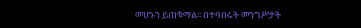መሆኑን ይጠቁማል፡፡ በተባበሩት መንግሥታት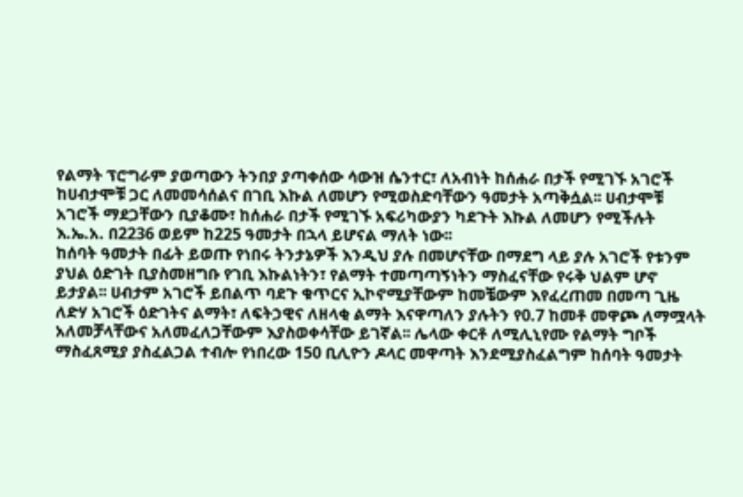የልማት ፕሮግራም ያወጣውን ትንበያ ያጣቀሰው ሳውዝ ሴንተር፣ ለአብነት ከሰሐራ በታች የሚገኙ አገሮች ከሀብታሞቹ ጋር ለመመሳሰልና በገቢ እኩል ለመሆን የሚወስድባቸውን ዓመታት አጣቅሷል፡፡ ሀብታሞቹ አገሮች ማደጋቸውን ቢያቆሙ፣ ከሰሐራ በታች የሚገኙ አፍሪካውያን ካደጉት እኩል ለመሆን የሚችሉት እ.ኤ.አ. በ2236 ወይም ከ225 ዓመታት በኋላ ይሆናል ማለት ነው፡፡
ከሰባት ዓመታት በፊት ይወጡ የነበሩ ትንታኔዎች እንዲህ ያሉ በመሆናቸው በማደግ ላይ ያሉ አገሮች የቱንም ያህል ዕድገት ቢያስመዘግቡ የገቢ እኩልነትን፣ የልማት ተመጣጣኝነትን ማስፈናቸው የሩቅ ህልም ሆኖ ይታያል፡፡ ሀብታም አገሮች ይበልጥ ባደጉ ቁጥርና ኢኮኖሚያቸውም ከመቼውም እየፈረጠመ በመጣ ጊዜ ለድሃ አገሮች ዕድገትና ልማት፣ ለፍትኃዊና ለዘላቂ ልማት እናዋጣለን ያሉትን የ0.7 ከመቶ መዋጮ ለማሟላት አለመቻላቸውና አለመፈለጋቸውም እያስወቀሳቸው ይገኛል፡፡ ሌላው ቀርቶ ለሚሊኒየሙ የልማት ግቦች ማስፈጸሚያ ያስፈልጋል ተብሎ የነበረው 150 ቢሊዮን ዶላር መዋጣት እንደሚያስፈልግም ከሰባት ዓመታት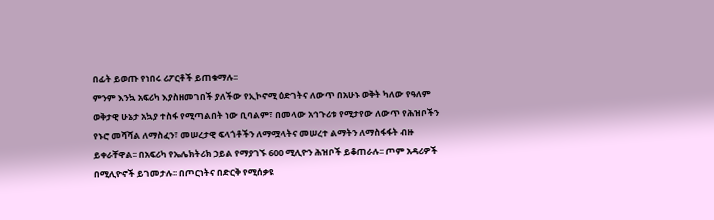በፊት ይወጡ የነበሩ ሪፖርቶች ይጠቁማሉ፡፡
ምንም እንኳ አፍሪካ እያስዘመገበች ያለችው የኢኮኖሚ ዕድገትና ለውጥ በአሁኑ ወቅት ካለው የዓለም ወቅታዊ ሁኔታ አኳያ ተስፋ የሚጣልበት ነው ቢባልም፣ በመላው አኅጉሪቱ የሚታየው ለውጥ የሕዝቦችን የኑሮ መሻሻል ለማስፈን፣ መሠረታዊ ፍላጎቶችን ለማሟላትና መሠረተ ልማትን ለማስፋፋት ብዙ ይቀራቸዋል፡፡ በአፍሪካ የኤሌክትሪክ ኃይል የማያገኙ 600 ሚሊዮን ሕዝቦች ይቆጠራሉ፡፡ ጦም አዳሪዎች በሚሊዮኖች ይገመታሉ፡፡ በጦርነትና በድርቅ የሚሰቃዩ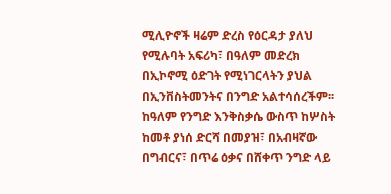ሚሊዮኖች ዛሬም ድረስ የዕርዳታ ያለህ የሚሉባት አፍሪካ፣ በዓለም መድረክ በኢኮኖሚ ዕድገት የሚነገርላትን ያህል በኢንቨስትመንትና በንግድ አልተሳሰረችም፡፡ ከዓለም የንግድ እንቅስቃሴ ውስጥ ከሦስት ከመቶ ያነሰ ድርሻ በመያዝ፣ በአብዛኛው በግብርና፣ በጥሬ ዕቃና በሸቀጥ ንግድ ላይ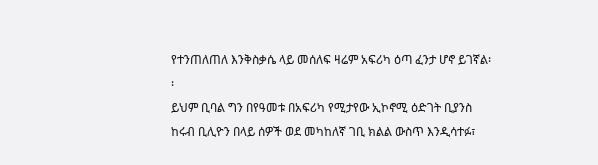የተንጠለጠለ እንቅስቃሴ ላይ መሰለፍ ዛሬም አፍሪካ ዕጣ ፈንታ ሆኖ ይገኛል፡፡
ይህም ቢባል ግን በየዓመቱ በአፍሪካ የሚታየው ኢኮኖሚ ዕድገት ቢያንስ ከሩብ ቢሊዮን በላይ ሰዎች ወደ መካከለኛ ገቢ ክልል ውስጥ እንዲሳተፉ፣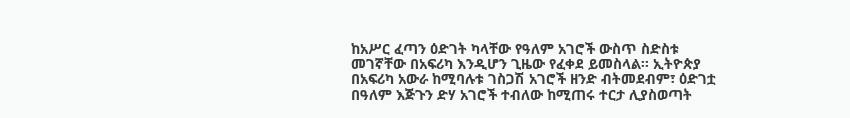ከአሥር ፈጣን ዕድገት ካላቸው የዓለም አገሮች ውስጥ ስድስቱ መገኛቸው በአፍሪካ እንዲሆን ጊዜው የፈቀደ ይመስላል፡፡ ኢትዮጵያ በአፍሪካ አውራ ከሚባሉቱ ገስጋሽ አገሮች ዘንድ ብትመደብም፣ ዕድገቷ በዓለም እጅጉን ድሃ አገሮች ተብለው ከሚጠሩ ተርታ ሊያስወጣት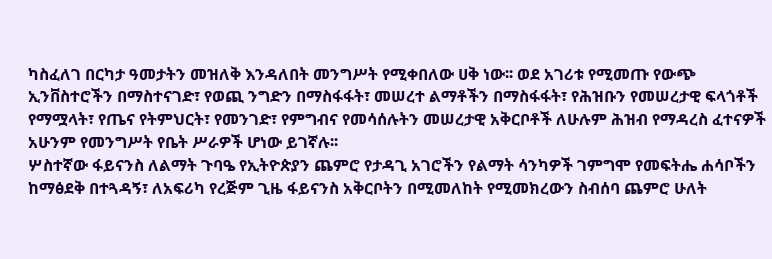ካስፈለገ በርካታ ዓመታትን መዝለቅ እንዳለበት መንግሥት የሚቀበለው ሀቅ ነው፡፡ ወደ አገሪቱ የሚመጡ የውጭ ኢንቨስተሮችን በማስተናገድ፣ የወጪ ንግድን በማስፋፋት፣ መሠረተ ልማቶችን በማስፋፋት፣ የሕዝቡን የመሠረታዊ ፍላጎቶች የማሟላት፣ የጤና የትምህርት፣ የመንገድ፣ የምግብና የመሳሰሉትን መሠረታዊ አቅርቦቶች ለሁሉም ሕዝብ የማዳረስ ፈተናዎች አሁንም የመንግሥት የቤት ሥራዎች ሆነው ይገኛሉ፡፡
ሦስተኛው ፋይናንስ ለልማት ጉባዔ የኢትዮጵያን ጨምሮ የታዳጊ አገሮችን የልማት ሳንካዎች ገምግሞ የመፍትሔ ሐሳቦችን ከማፅደቅ በተጓዳኝ፣ ለአፍሪካ የረጅም ጊዜ ፋይናንስ አቅርቦትን በሚመለከት የሚመክረውን ስብሰባ ጨምሮ ሁለት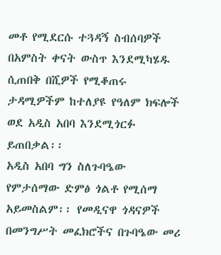መቶ የሚደርሱ ተጓዳኝ ስብሰባዎች በአምስት ቀናት ውስጥ እንደሚካሄዱ ሲጠበቅ በሺዎች የሚቆጠሩ ታዳሚዎችም ከተለያዩ የዓለም ክፍሎች ወደ አዲስ አበባ እንደሚጎርፉ ይጠበቃል፡፡
አዲስ አበባ ግን ስለጉባዔው የምታሰማው ድምፅ ጎልቶ የሚሰማ አይመስልም፡፡ የመዲናዋ ጎዳናዎች በመንግሥት መፈክሮችና በጉባዔው መሪ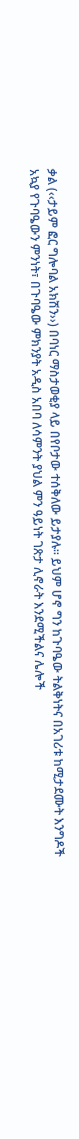ቃል (‹‹ታይም ፎር ግሎባል አክሽን››) በባነር ማስታወቂያ ላይ በየቦታው ተሰቅለው ይታያሉ፡፡ ይህም ሆኖ ግን ከጉባዔው ትልቅነትና በአገሪቱ ከሚታደሙት እንግዶች አኳያ የጉባዔውን ምንነት፣ በጉባዔው ምክንያት አዲስ አበባ ለሳምንት ያህል ምን ዓይነት ገጽታ ሊኖራት እንደሚችልና ሌሎች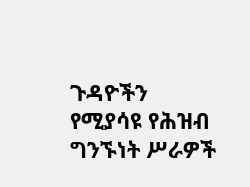ጉዳዮችን የሚያሳዩ የሕዝብ ግንኙነት ሥራዎች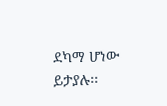ደካማ ሆነው ይታያሉ፡፡